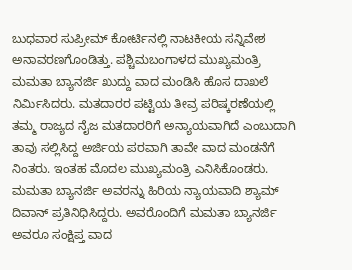ಬುಧವಾರ ಸುಪ್ರೀಮ್ ಕೋರ್ಟಿನಲ್ಲಿ ನಾಟಕೀಯ ಸನ್ನಿವೇಶ ಅನಾವರಣಗೊಂಡಿತ್ತು. ಪಶ್ಚಿಮಬಂಗಾಳದ ಮುಖ್ಯಮಂತ್ರಿ ಮಮತಾ ಬ್ಯಾನರ್ಜಿ ಖುದ್ದು ವಾದ ಮಂಡಿಸಿ ಹೊಸ ದಾಖಲೆ ನಿರ್ಮಿಸಿದರು. ಮತದಾರರ ಪಟ್ಟಿಯ ತೀವ್ರ ಪರಿಷ್ಕರಣೆಯಲ್ಲಿ ತಮ್ಮ ರಾಜ್ಯದ ನೈಜ ಮತದಾರರಿಗೆ ಅನ್ಯಾಯವಾಗಿದೆ ಎಂಬುದಾಗಿ ತಾವು ಸಲ್ಲಿಸಿದ್ದ ಅರ್ಜಿಯ ಪರವಾಗಿ ತಾವೇ ವಾದ ಮಂಡನೆಗೆ ನಿಂತರು. ಇಂತಹ ಮೊದಲ ಮುಖ್ಯಮಂತ್ರಿ ಎನಿಸಿಕೊಂಡರು.
ಮಮತಾ ಬ್ಯಾನರ್ಜಿ ಅವರನ್ನು ಹಿರಿಯ ನ್ಯಾಯವಾದಿ ಶ್ಯಾಮ್ ದಿವಾನ್ ಪ್ರತಿನಿಧಿಸಿದ್ದರು. ಅವರೊಂದಿಗೆ ಮಮತಾ ಬ್ಯಾನರ್ಜಿ ಅವರೂ ಸಂಕ್ಷಿಪ್ತ ವಾದ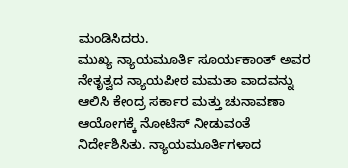ಮಂಡಿಸಿದರು.
ಮುಖ್ಯ ನ್ಯಾಯಮೂರ್ತಿ ಸೂರ್ಯಕಾಂತ್ ಅವರ ನೇತೃತ್ವದ ನ್ಯಾಯಪೀಠ ಮಮತಾ ವಾದವನ್ನು ಆಲಿಸಿ ಕೇಂದ್ರ ಸರ್ಕಾರ ಮತ್ತು ಚುನಾವಣಾ ಆಯೋಗಕ್ಕೆ ನೋಟಿಸ್ ನೀಡುವಂತೆ ನಿರ್ದೇಶಿಸಿತು. ನ್ಯಾಯಮೂರ್ತಿಗಳಾದ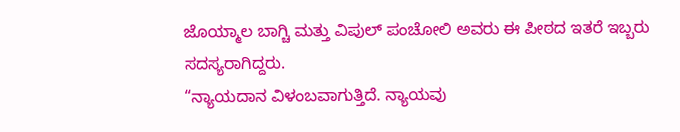ಜೊಯ್ಮಾಲ ಬಾಗ್ಚಿ ಮತ್ತು ವಿಪುಲ್ ಪಂಚೋಲಿ ಅವರು ಈ ಪೀಠದ ಇತರೆ ಇಬ್ಬರು ಸದಸ್ಯರಾಗಿದ್ದರು.
“ನ್ಯಾಯದಾನ ವಿಳಂಬವಾಗುತ್ತಿದೆ. ನ್ಯಾಯವು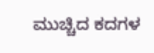ಮುಚ್ಚಿದ ಕದಗಳ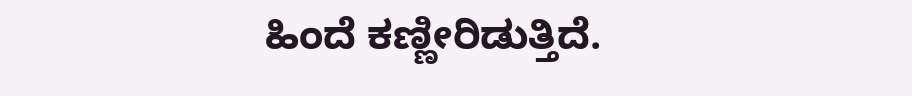ಹಿಂದೆ ಕಣ್ಣೀರಿಡುತ್ತಿದೆ.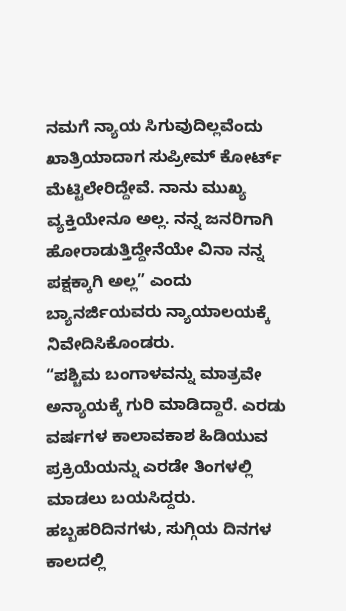ನಮಗೆ ನ್ಯಾಯ ಸಿಗುವುದಿಲ್ಲವೆಂದು ಖಾತ್ರಿಯಾದಾಗ ಸುಪ್ರೀಮ್ ಕೋರ್ಟ್ ಮೆಟ್ಟಿಲೇರಿದ್ದೇವೆ. ನಾನು ಮುಖ್ಯ ವ್ಯಕ್ತಿಯೇನೂ ಅಲ್ಲ. ನನ್ನ ಜನರಿಗಾಗಿ ಹೋರಾಡುತ್ತಿದ್ದೇನೆಯೇ ವಿನಾ ನನ್ನ ಪಕ್ಷಕ್ಕಾಗಿ ಅಲ್ಲ” ಎಂದು ಬ್ಯಾನರ್ಜಿಯವರು ನ್ಯಾಯಾಲಯಕ್ಕೆ ನಿವೇದಿಸಿಕೊಂಡರು.
“ಪಶ್ಚಿಮ ಬಂಗಾಳವನ್ನು ಮಾತ್ರವೇ ಅನ್ಯಾಯಕ್ಕೆ ಗುರಿ ಮಾಡಿದ್ದಾರೆ. ಎರಡು ವರ್ಷಗಳ ಕಾಲಾವಕಾಶ ಹಿಡಿಯುವ ಪ್ರಕ್ರಿಯೆಯನ್ನು ಎರಡೇ ತಿಂಗಳಲ್ಲಿ ಮಾಡಲು ಬಯಸಿದ್ದರು. ಹಬ್ಬಹರಿದಿನಗಳು, ಸುಗ್ಗಿಯ ದಿನಗಳ ಕಾಲದಲ್ಲಿ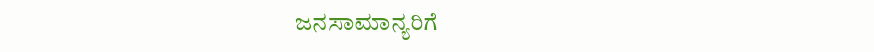ಜನಸಾಮಾನ್ಯರಿಗೆ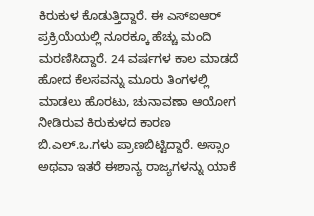ಕಿರುಕುಳ ಕೊಡುತ್ತಿದ್ದಾರೆ. ಈ ಎಸ್ಐಆರ್ ಪ್ರಕ್ರಿಯೆಯಲ್ಲಿ ನೂರಕ್ಕೂ ಹೆಚ್ಚು ಮಂದಿ ಮರಣಿಸಿದ್ದಾರೆ. 24 ವರ್ಷಗಳ ಕಾಲ ಮಾಡದೆ ಹೋದ ಕೆಲಸವನ್ನು ಮೂರು ತಿಂಗಳಲ್ಲಿ ಮಾಡಲು ಹೊರಟು, ಚುನಾವಣಾ ಆಯೋಗ ನೀಡಿರುವ ಕಿರುಕುಳದ ಕಾರಣ ಬಿ.ಎಲ್.ಒ.ಗಳು ಪ್ರಾಣಬಿಟ್ಟಿದ್ದಾರೆ. ಅಸ್ಸಾಂ ಅಥವಾ ಇತರೆ ಈಶಾನ್ಯ ರಾಜ್ಯಗಳನ್ನು ಯಾಕೆ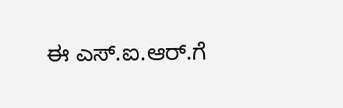ಈ ಎಸ್.ಐ.ಆರ್.ಗೆ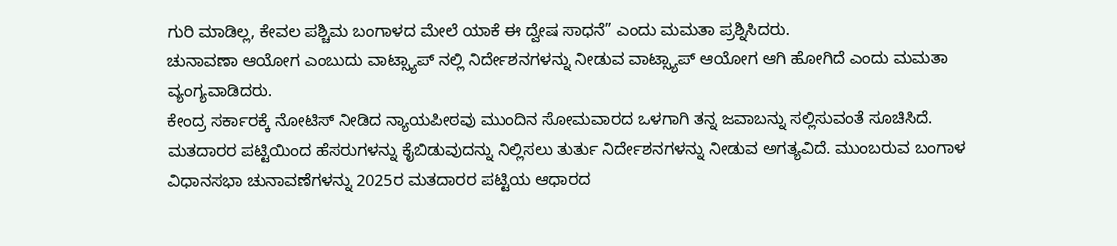ಗುರಿ ಮಾಡಿಲ್ಲ, ಕೇವಲ ಪಶ್ಚಿಮ ಬಂಗಾಳದ ಮೇಲೆ ಯಾಕೆ ಈ ದ್ವೇಷ ಸಾಧನೆ” ಎಂದು ಮಮತಾ ಪ್ರಶ್ನಿಸಿದರು.
ಚುನಾವಣಾ ಆಯೋಗ ಎಂಬುದು ವಾಟ್ಸ್ಯಾಪ್ ನಲ್ಲಿ ನಿರ್ದೇಶನಗಳನ್ನು ನೀಡುವ ವಾಟ್ಸ್ಯಾಪ್ ಆಯೋಗ ಆಗಿ ಹೋಗಿದೆ ಎಂದು ಮಮತಾ ವ್ಯಂಗ್ಯವಾಡಿದರು.
ಕೇಂದ್ರ ಸರ್ಕಾರಕ್ಕೆ ನೋಟಿಸ್ ನೀಡಿದ ನ್ಯಾಯಪೀಠವು ಮುಂದಿನ ಸೋಮವಾರದ ಒಳಗಾಗಿ ತನ್ನ ಜವಾಬನ್ನು ಸಲ್ಲಿಸುವಂತೆ ಸೂಚಿಸಿದೆ.
ಮತದಾರರ ಪಟ್ಟಿಯಿಂದ ಹೆಸರುಗಳನ್ನು ಕೈಬಿಡುವುದನ್ನು ನಿಲ್ಲಿಸಲು ತುರ್ತು ನಿರ್ದೇಶನಗಳನ್ನು ನೀಡುವ ಅಗತ್ಯವಿದೆ. ಮುಂಬರುವ ಬಂಗಾಳ ವಿಧಾನಸಭಾ ಚುನಾವಣೆಗಳನ್ನು 2025ರ ಮತದಾರರ ಪಟ್ಟಿಯ ಆಧಾರದ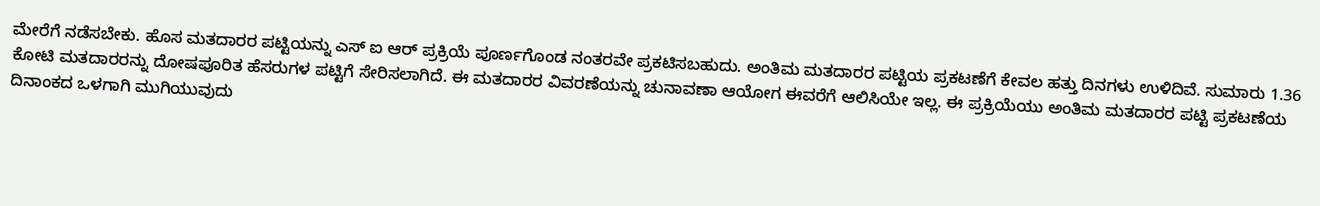ಮೇರೆಗೆ ನಡೆಸಬೇಕು. ಹೊಸ ಮತದಾರರ ಪಟ್ಟಿಯನ್ನು ಎಸ್ ಐ ಆರ್ ಪ್ರಕ್ರಿಯೆ ಪೂರ್ಣಗೊಂಡ ನಂತರವೇ ಪ್ರಕಟಿಸಬಹುದು. ಅಂತಿಮ ಮತದಾರರ ಪಟ್ಟಿಯ ಪ್ರಕಟಣೆಗೆ ಕೇವಲ ಹತ್ತು ದಿನಗಳು ಉಳಿದಿವೆ. ಸುಮಾರು 1.36 ಕೋಟಿ ಮತದಾರರನ್ನು ದೋಷಪೂರಿತ ಹೆಸರುಗಳ ಪಟ್ಟಿಗೆ ಸೇರಿಸಲಾಗಿದೆ. ಈ ಮತದಾರರ ವಿವರಣೆಯನ್ನು ಚುನಾವಣಾ ಆಯೋಗ ಈವರೆಗೆ ಆಲಿಸಿಯೇ ಇಲ್ಲ. ಈ ಪ್ರಕ್ರಿಯೆಯು ಅಂತಿಮ ಮತದಾರರ ಪಟ್ಟಿ ಪ್ರಕಟಣೆಯ ದಿನಾಂಕದ ಒಳಗಾಗಿ ಮುಗಿಯುವುದು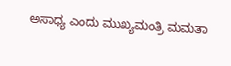ಅಸಾಧ್ಯ ಎಂದು ಮುಖ್ಯಮಂತ್ರಿ ಮಮತಾ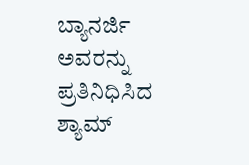ಬ್ಯಾನರ್ಜಿ ಅವರನ್ನು ಪ್ರತಿನಿಧಿಸಿದ ಶ್ಯಾಮ್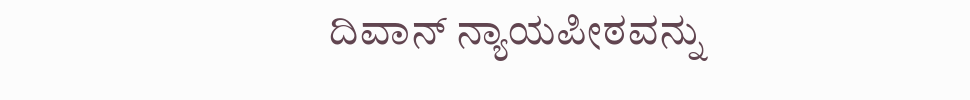ದಿವಾನ್ ನ್ಯಾಯಪೀಠವನ್ನು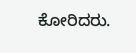ಕೋರಿದರು.